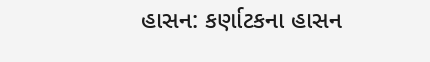હાસન: કર્ણાટકના હાસન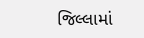જિલ્લામાં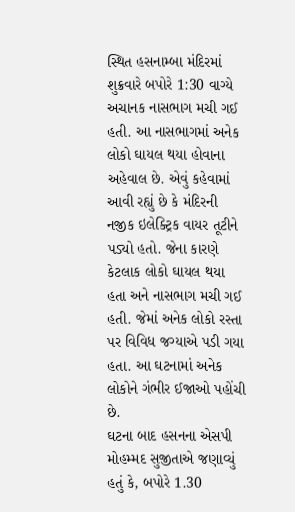સ્થિત હસનામ્બા મંદિરમાં શુક્રવારે બપોરે 1:30 વાગ્યે અચાનક નાસભાગ મચી ગઈ હતી. આ નાસભાગમાં અનેક લોકો ઘાયલ થયા હોવાના અહેવાલ છે. એવું કહેવામાં આવી રહ્યું છે કે મંદિરની નજીક ઇલેક્ટ્રિક વાયર તૂટીને પડ્યો હતો. જેના કારણે કેટલાક લોકો ઘાયલ થયા હતા અને નાસભાગ મચી ગઈ હતી. જેમાં અનેક લોકો રસ્તા પર વિવિધ જગ્યાએ પડી ગયા હતા. આ ઘટનામાં અનેક લોકોને ગંભીર ઈજાઓ પહોંચી છે.
ઘટના બાદ હસનના એસપી મોહમ્મદ સુજીતાએ જણાવ્યું હતું કે, બપોરે 1.30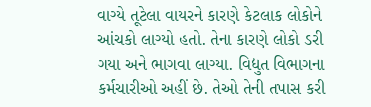વાગ્યે તૂટેલા વાયરને કારણે કેટલાક લોકોને આંચકો લાગ્યો હતો. તેના કારણે લોકો ડરી ગયા અને ભાગવા લાગ્યા. વિદ્યુત વિભાગના કર્મચારીઓ અહીં છે. તેઓ તેની તપાસ કરી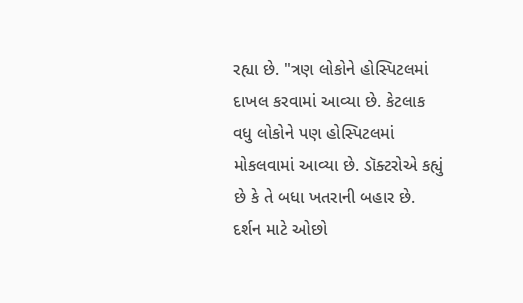રહ્યા છે. "ત્રણ લોકોને હોસ્પિટલમાં દાખલ કરવામાં આવ્યા છે. કેટલાક વધુ લોકોને પણ હોસ્પિટલમાં મોકલવામાં આવ્યા છે. ડૉક્ટરોએ કહ્યું છે કે તે બધા ખતરાની બહાર છે. દર્શન માટે ઓછો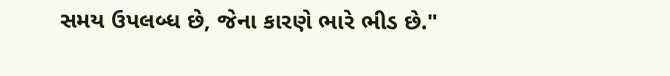સમય ઉપલબ્ધ છે, જેના કારણે ભારે ભીડ છે."